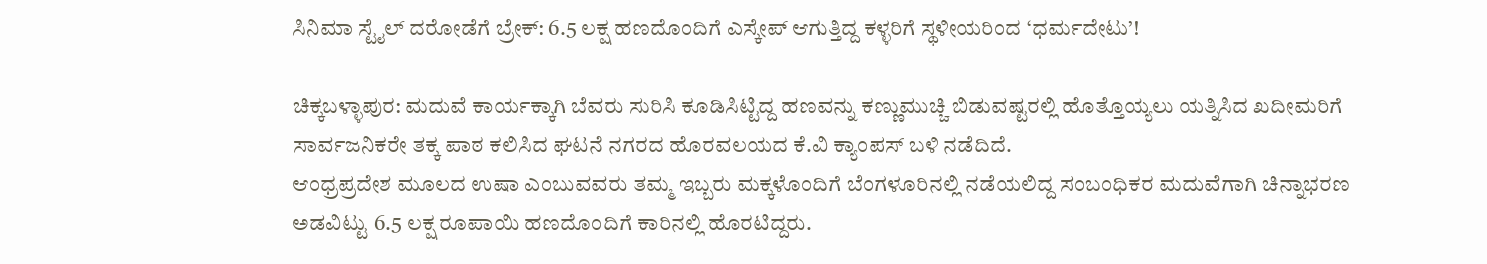ಸಿನಿಮಾ ಸ್ಟೈಲ್ ದರೋಡೆಗೆ ಬ್ರೇಕ್: 6.5 ಲಕ್ಷ ಹಣದೊಂದಿಗೆ ಎಸ್ಕೇಪ್ ಆಗುತ್ತಿದ್ದ ಕಳ್ಳರಿಗೆ ಸ್ಥಳೀಯರಿಂದ ‘ಧರ್ಮದೇಟು’!

ಚಿಕ್ಕಬಳ್ಳಾಪುರ: ಮದುವೆ ಕಾರ್ಯಕ್ಕಾಗಿ ಬೆವರು ಸುರಿಸಿ ಕೂಡಿಸಿಟ್ಟಿದ್ದ ಹಣವನ್ನು ಕಣ್ಣುಮುಚ್ಚಿ ಬಿಡುವಷ್ಟರಲ್ಲಿ ಹೊತ್ತೊಯ್ಯಲು ಯತ್ನಿಸಿದ ಖದೀಮರಿಗೆ ಸಾರ್ವಜನಿಕರೇ ತಕ್ಕ ಪಾಠ ಕಲಿಸಿದ ಘಟನೆ ನಗರದ ಹೊರವಲಯದ ಕೆ.ವಿ ಕ್ಯಾಂಪಸ್ ಬಳಿ ನಡೆದಿದೆ.
ಆಂಧ್ರಪ್ರದೇಶ ಮೂಲದ ಉಷಾ ಎಂಬುವವರು ತಮ್ಮ ಇಬ್ಬರು ಮಕ್ಕಳೊಂದಿಗೆ ಬೆಂಗಳೂರಿನಲ್ಲಿ ನಡೆಯಲಿದ್ದ ಸಂಬಂಧಿಕರ ಮದುವೆಗಾಗಿ ಚಿನ್ನಾಭರಣ ಅಡವಿಟ್ಟು 6.5 ಲಕ್ಷ ರೂಪಾಯಿ ಹಣದೊಂದಿಗೆ ಕಾರಿನಲ್ಲಿ ಹೊರಟಿದ್ದರು.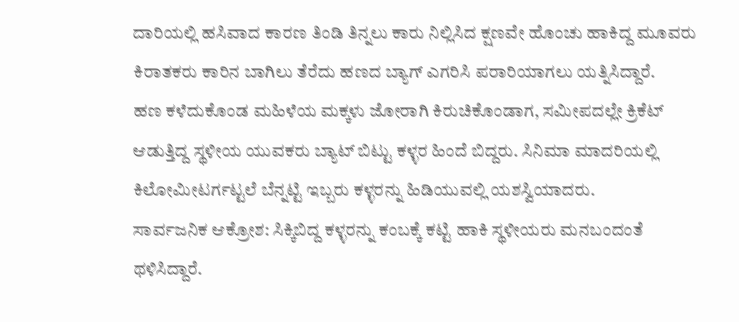ದಾರಿಯಲ್ಲಿ ಹಸಿವಾದ ಕಾರಣ ತಿಂಡಿ ತಿನ್ನಲು ಕಾರು ನಿಲ್ಲಿಸಿದ ಕ್ಷಣವೇ ಹೊಂಚು ಹಾಕಿದ್ದ ಮೂವರು ಕಿರಾತಕರು ಕಾರಿನ ಬಾಗಿಲು ತೆರೆದು ಹಣದ ಬ್ಯಾಗ್ ಎಗರಿಸಿ ಪರಾರಿಯಾಗಲು ಯತ್ನಿಸಿದ್ದಾರೆ.
ಹಣ ಕಳೆದುಕೊಂಡ ಮಹಿಳೆಯ ಮಕ್ಕಳು ಜೋರಾಗಿ ಕಿರುಚಿಕೊಂಡಾಗ, ಸಮೀಪದಲ್ಲೇ ಕ್ರಿಕೆಟ್ ಆಡುತ್ತಿದ್ದ ಸ್ಥಳೀಯ ಯುವಕರು ಬ್ಯಾಟ್ ಬಿಟ್ಟು ಕಳ್ಳರ ಹಿಂದೆ ಬಿದ್ದರು. ಸಿನಿಮಾ ಮಾದರಿಯಲ್ಲಿ ಕಿಲೋಮೀಟರ್ಗಟ್ಟಲೆ ಬೆನ್ನಟ್ಟಿ ಇಬ್ಬರು ಕಳ್ಳರನ್ನು ಹಿಡಿಯುವಲ್ಲಿ ಯಶಸ್ವಿಯಾದರು.
ಸಾರ್ವಜನಿಕ ಆಕ್ರೋಶ: ಸಿಕ್ಕಿಬಿದ್ದ ಕಳ್ಳರನ್ನು ಕಂಬಕ್ಕೆ ಕಟ್ಟಿ ಹಾಕಿ ಸ್ಥಳೀಯರು ಮನಬಂದಂತೆ ಥಳಿಸಿದ್ದಾರೆ.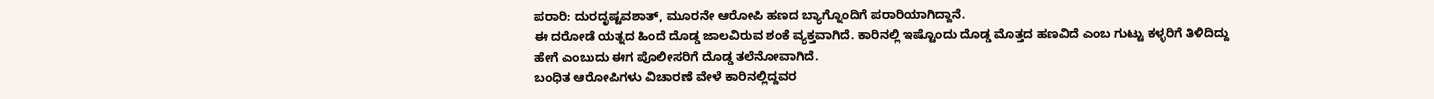ಪರಾರಿ: ದುರದೃಷ್ಟವಶಾತ್, ಮೂರನೇ ಆರೋಪಿ ಹಣದ ಬ್ಯಾಗ್ನೊಂದಿಗೆ ಪರಾರಿಯಾಗಿದ್ದಾನೆ.
ಈ ದರೋಡೆ ಯತ್ನದ ಹಿಂದೆ ದೊಡ್ಡ ಜಾಲವಿರುವ ಶಂಕೆ ವ್ಯಕ್ತವಾಗಿದೆ. ಕಾರಿನಲ್ಲಿ ಇಷ್ಟೊಂದು ದೊಡ್ಡ ಮೊತ್ತದ ಹಣವಿದೆ ಎಂಬ ಗುಟ್ಟು ಕಳ್ಳರಿಗೆ ತಿಳಿದಿದ್ದು ಹೇಗೆ ಎಂಬುದು ಈಗ ಪೊಲೀಸರಿಗೆ ದೊಡ್ಡ ತಲೆನೋವಾಗಿದೆ.
ಬಂಧಿತ ಆರೋಪಿಗಳು ವಿಚಾರಣೆ ವೇಳೆ ಕಾರಿನಲ್ಲಿದ್ದವರ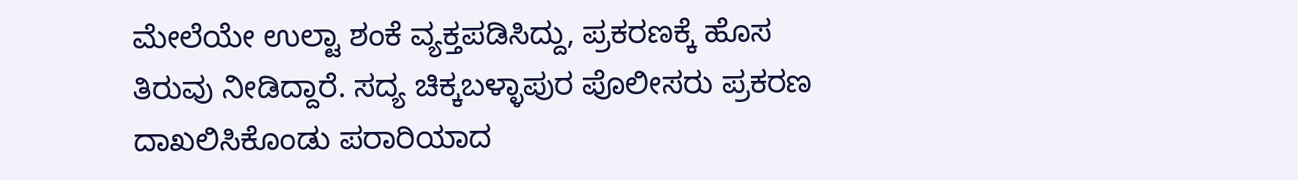ಮೇಲೆಯೇ ಉಲ್ಟಾ ಶಂಕೆ ವ್ಯಕ್ತಪಡಿಸಿದ್ದು, ಪ್ರಕರಣಕ್ಕೆ ಹೊಸ ತಿರುವು ನೀಡಿದ್ದಾರೆ. ಸದ್ಯ ಚಿಕ್ಕಬಳ್ಳಾಪುರ ಪೊಲೀಸರು ಪ್ರಕರಣ ದಾಖಲಿಸಿಕೊಂಡು ಪರಾರಿಯಾದ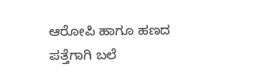ಆರೋಪಿ ಹಾಗೂ ಹಣದ ಪತ್ತೆಗಾಗಿ ಬಲೆ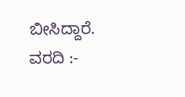ಬೀಸಿದ್ದಾರೆ.
ವರದಿ :-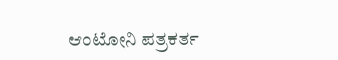ಆಂಟೋನಿ ಪತ್ರಕರ್ತ